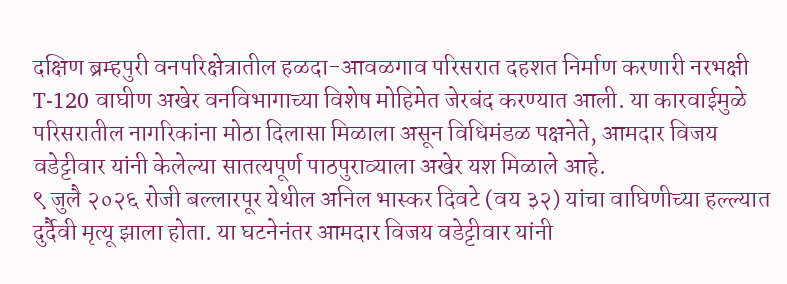दक्षिण ब्रम्हपुरी वनपरिक्षेत्रातील हळदा-आवळगाव परिसरात दहशत निर्माण करणारी नरभक्षी T-120 वाघीण अखेर वनविभागाच्या विशेष मोहिमेत जेरबंद करण्यात आली. या कारवाईमुळे परिसरातील नागरिकांना मोठा दिलासा मिळाला असून विधिमंडळ पक्षनेते, आमदार विजय वडेट्टीवार यांनी केलेल्या सातत्यपूर्ण पाठपुराव्याला अखेर यश मिळाले आहे.
९ जुलै २०२६ रोजी बल्लारपूर येथील अनिल भास्कर दिवटे (वय ३२) यांचा वाघिणीच्या हल्ल्यात दुर्दैवी मृत्यू झाला होता. या घटनेनंतर आमदार विजय वडेट्टीवार यांनी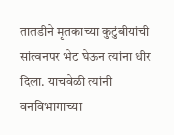तातडीने मृतकाच्या कुटुंबीयांची सांत्वनपर भेट घेऊन त्यांना धीर दिला. याचवेळी त्यांनी वनविभागाच्या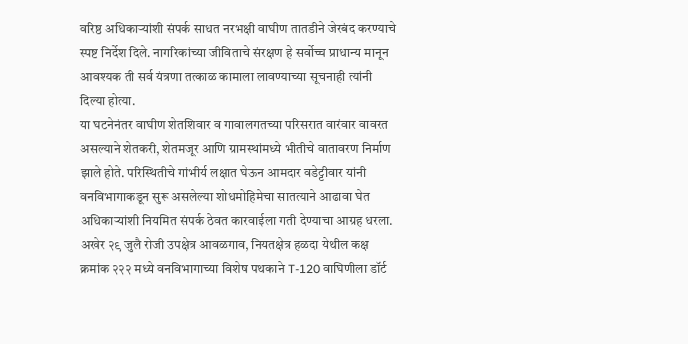वरिष्ठ अधिकाऱ्यांशी संपर्क साधत नरभक्षी वाघीण तातडीने जेरबंद करण्याचे स्पष्ट निर्देश दिले. नागरिकांच्या जीविताचे संरक्षण हे सर्वोच्च प्राधान्य मानून आवश्यक ती सर्व यंत्रणा तत्काळ कामाला लावण्याच्या सूचनाही त्यांनी दिल्या होत्या.
या घटनेनंतर वाघीण शेतशिवार व गावालगतच्या परिसरात वारंवार वावरत असल्याने शेतकरी, शेतमजूर आणि ग्रामस्थांमध्ये भीतीचे वातावरण निर्माण झाले होते. परिस्थितीचे गांभीर्य लक्षात घेऊन आमदार वडेट्टीवार यांनी वनविभागाकडून सुरू असलेल्या शोधमोहिमेचा सातत्याने आढावा घेत अधिकाऱ्यांशी नियमित संपर्क ठेवत कारवाईला गती देण्याचा आग्रह धरला.
अखेर २९ जुलै रोजी उपक्षेत्र आवळगाव, नियतक्षेत्र हळदा येथील कक्ष क्रमांक २२२ मध्ये वनविभागाच्या विशेष पथकाने T-120 वाघिणीला डॉर्ट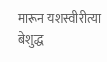मारून यशस्वीरीत्या बेशुद्ध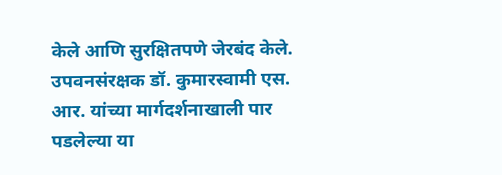केले आणि सुरक्षितपणे जेरबंद केले. उपवनसंरक्षक डॉ. कुमारस्वामी एस. आर. यांच्या मार्गदर्शनाखाली पार पडलेल्या या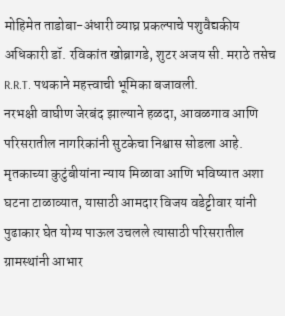मोहिमेत ताडोबा-अंधारी व्याघ्र प्रकल्पाचे पशुवैद्यकीय अधिकारी डॉ. रविकांत खोब्रागडे, शुटर अजय सी. मराठे तसेच R.R.T. पथकाने महत्त्वाची भूमिका बजावली.
नरभक्षी वाघीण जेरबंद झाल्याने हळदा, आवळगाव आणि परिसरातील नागरिकांनी सुटकेचा निश्वास सोडला आहे. मृतकाच्या कुटुंबीयांना न्याय मिळावा आणि भविष्यात अशा घटना टाळाव्यात, यासाठी आमदार विजय वडेट्टीवार यांनी पुढाकार घेत योग्य पाऊल उचलले त्यासाठी परिसरातील ग्रामस्थांनी आभार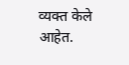व्यक्त केले आहेत.